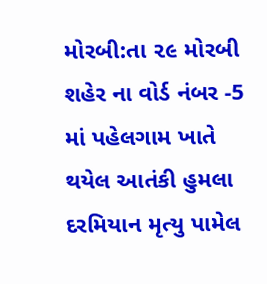મોરબી:તા ૨૯ મોરબી શહેર ના વોર્ડ નંબર -5 માં પહેલગામ ખાતે થયેલ આતંકી હુમલા દરમિયાન મૃત્યુ પામેલ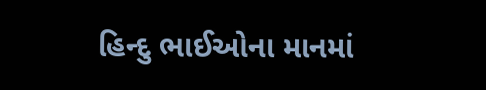હિન્દુ ભાઈઓના માનમાં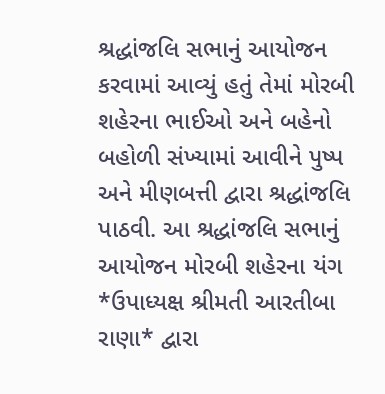શ્રદ્ધાંજલિ સભાનું આયોજન કરવામાં આવ્યું હતું તેમાં મોરબી શહેરના ભાઈઓ અને બહેનો બહોળી સંખ્યામાં આવીને પુષ્પ અને મીણબત્તી દ્વારા શ્રદ્ધાંજલિ પાઠવી. આ શ્રદ્ધાંજલિ સભાનું આયોજન મોરબી શહેરના યંગ *ઉપાધ્યક્ષ શ્રીમતી આરતીબા રાણા* દ્વારા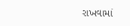રાખવામાં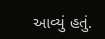આવ્યું હતું.